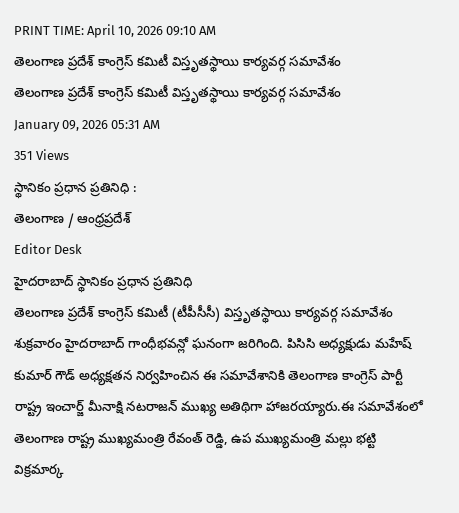PRINT TIME: April 10, 2026 09:10 AM
తెలంగాణ ప్రదేశ్ కాంగ్రెస్ కమిటీ విస్తృతస్థాయి కార్యవర్గ సమావేశం
తెలంగాణ ప్రదేశ్ కాంగ్రెస్ కమిటీ విస్తృతస్థాయి కార్యవర్గ సమావేశం
January 09, 2026 05:31 AM
351 Views
స్థానికం ప్రధాన ప్రతినిధి :
తెలంగాణ / ఆంధ్రప్రదేశ్
Editor Desk
హైదరాబాద్ స్థానికం ప్రధాన ప్రతినిధి
తెలంగాణ ప్రదేశ్ కాంగ్రెస్ కమిటీ (టీపీసీసీ) విస్తృతస్థాయి కార్యవర్గ సమావేశం శుక్రవారం హైదరాబాద్ గాంధీభవన్లో ఘనంగా జరిగింది. పిసిసి అధ్యక్షుడు మహేష్ కుమార్ గౌడ్ అధ్యక్షతన నిర్వహించిన ఈ సమావేశానికి తెలంగాణ కాంగ్రెస్ పార్టీ రాష్ట్ర ఇంచార్జ్ మీనాక్షి నటరాజన్ ముఖ్య అతిథిగా హాజరయ్యారు.ఈ సమావేశంలో తెలంగాణ రాష్ట్ర ముఖ్యమంత్రి రేవంత్ రెడ్డి, ఉప ముఖ్యమంత్రి మల్లు భట్టి విక్రమార్క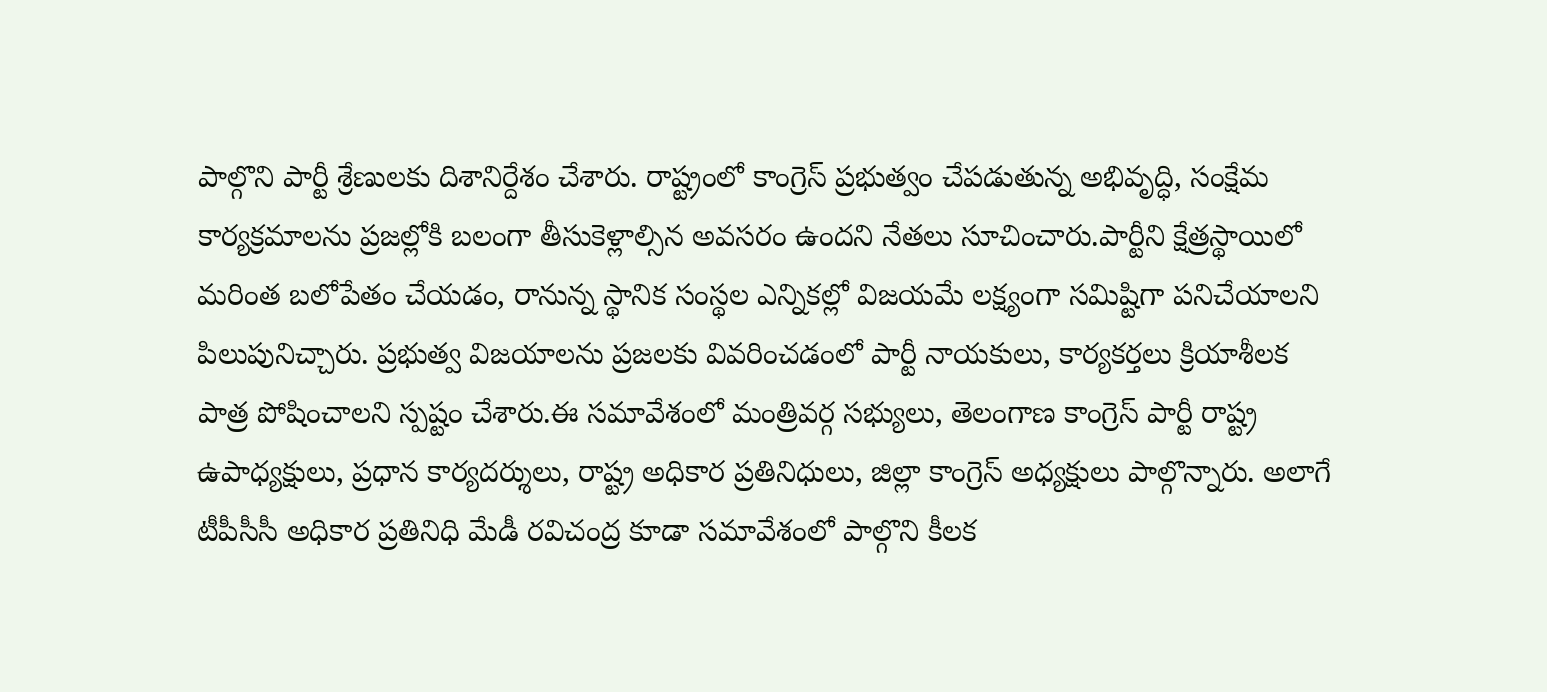పాల్గొని పార్టీ శ్రేణులకు దిశానిర్దేశం చేశారు. రాష్ట్రంలో కాంగ్రెస్ ప్రభుత్వం చేపడుతున్న అభివృద్ధి, సంక్షేమ కార్యక్రమాలను ప్రజల్లోకి బలంగా తీసుకెళ్లాల్సిన అవసరం ఉందని నేతలు సూచించారు.పార్టీని క్షేత్రస్థాయిలో మరింత బలోపేతం చేయడం, రానున్న స్థానిక సంస్థల ఎన్నికల్లో విజయమే లక్ష్యంగా సమిష్టిగా పనిచేయాలని పిలుపునిచ్చారు. ప్రభుత్వ విజయాలను ప్రజలకు వివరించడంలో పార్టీ నాయకులు, కార్యకర్తలు క్రియాశీలక పాత్ర పోషించాలని స్పష్టం చేశారు.ఈ సమావేశంలో మంత్రివర్గ సభ్యులు, తెలంగాణ కాంగ్రెస్ పార్టీ రాష్ట్ర ఉపాధ్యక్షులు, ప్రధాన కార్యదర్శులు, రాష్ట్ర అధికార ప్రతినిధులు, జిల్లా కాంగ్రెస్ అధ్యక్షులు పాల్గొన్నారు. అలాగే టీపీసీసీ అధికార ప్రతినిధి మేడీ రవిచంద్ర కూడా సమావేశంలో పాల్గొని కీలక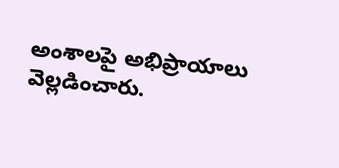అంశాలపై అభిప్రాయాలు వెల్లడించారు.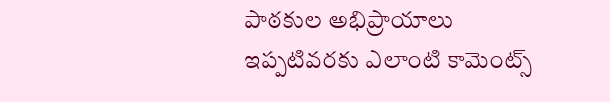పాఠకుల అభిప్రాయాలు
ఇప్పటివరకు ఎలాంటి కామెంట్స్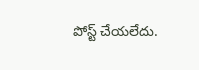పోస్ట్ చేయలేదు.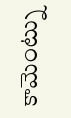కామెంట్ను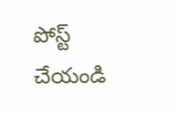పోస్ట్ చేయండి